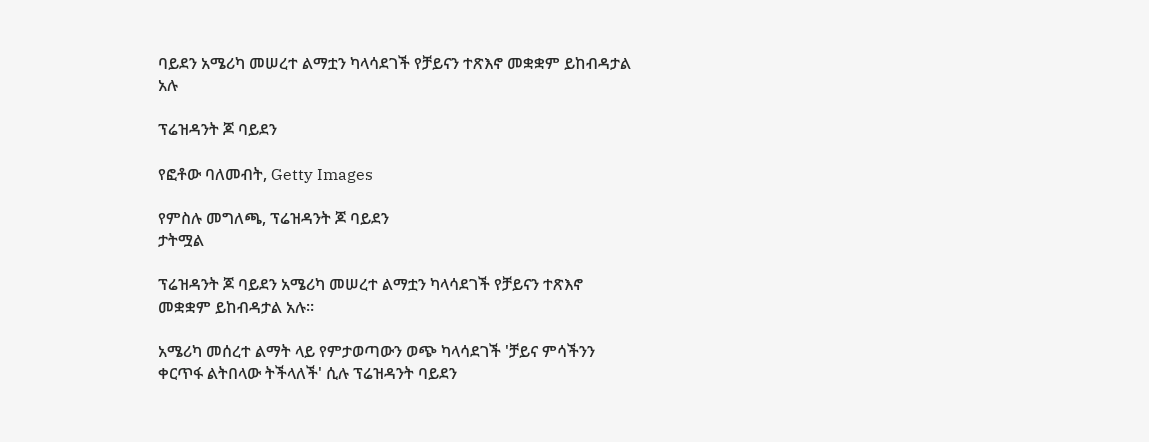ባይደን አሜሪካ መሠረተ ልማቷን ካላሳደገች የቻይናን ተጽእኖ መቋቋም ይከብዳታል አሉ

ፕሬዝዳንት ጆ ባይደን

የፎቶው ባለመብት, Getty Images

የምስሉ መግለጫ, ፕሬዝዳንት ጆ ባይደን
ታትሟል

ፕሬዝዳንት ጆ ባይደን አሜሪካ መሠረተ ልማቷን ካላሳደገች የቻይናን ተጽእኖ መቋቋም ይከብዳታል አሉ።

አሜሪካ መሰረተ ልማት ላይ የምታወጣውን ወጭ ካላሳደገች 'ቻይና ምሳችንን ቀርጥፋ ልትበላው ትችላለች' ሲሉ ፕሬዝዳንት ባይደን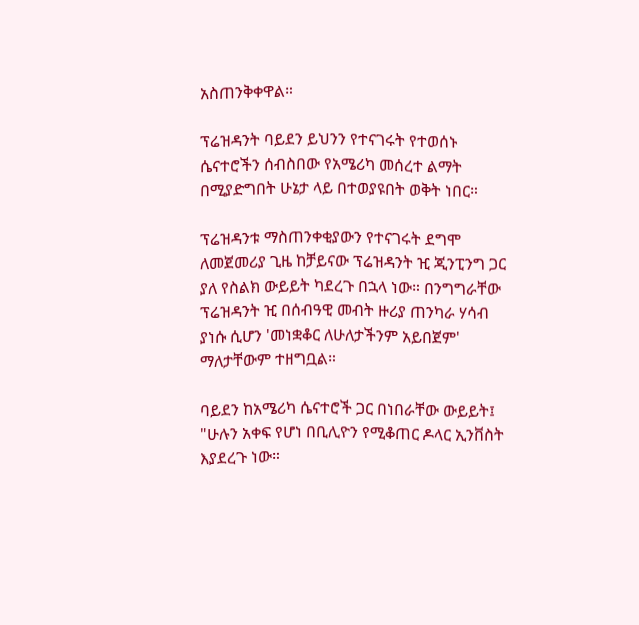አስጠንቅቀዋል።

ፕሬዝዳንት ባይደን ይህንን የተናገሩት የተወሰኑ ሴናተሮችን ሰብስበው የአሜሪካ መሰረተ ልማት በሚያድግበት ሁኔታ ላይ በተወያዩበት ወቅት ነበር።

ፕሬዝዳንቱ ማስጠንቀቂያውን የተናገሩት ደግሞ ለመጀመሪያ ጊዜ ከቻይናው ፕሬዝዳንት ዢ ጂንፒንግ ጋር ያለ የስልክ ውይይት ካደረጉ በኋላ ነው። በንግግራቸው ፕሬዝዳንት ዢ በሰብዓዊ መብት ዙሪያ ጠንካራ ሃሳብ ያነሱ ሲሆን 'መነቋቆር ለሁለታችንም አይበጀም' ማለታቸውም ተዘግቧል።

ባይደን ከአሜሪካ ሴናተሮች ጋር በነበራቸው ውይይት፤ "ሁሉን አቀፍ የሆነ በቢሊዮን የሚቆጠር ዶላር ኢንቨስት እያደረጉ ነው።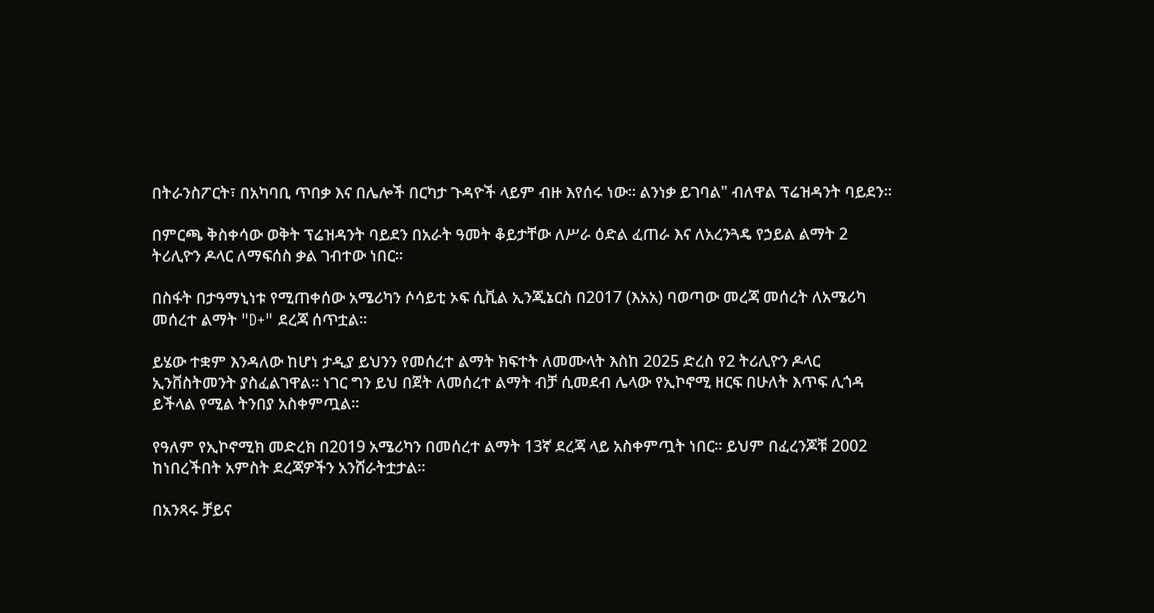በትራንስፖርት፣ በአካባቢ ጥበቃ እና በሌሎች በርካታ ጉዳዮች ላይም ብዙ እየሰሩ ነው። ልንነቃ ይገባል" ብለዋል ፕሬዝዳንት ባይደን።

በምርጫ ቅስቀሳው ወቅት ፕሬዝዳንት ባይደን በአራት ዓመት ቆይታቸው ለሥራ ዕድል ፈጠራ እና ለአረንጓዴ የኃይል ልማት 2 ትሪሊዮን ዶላር ለማፍሰስ ቃል ገብተው ነበር።

በስፋት በታዓማኒነቱ የሚጠቀሰው አሜሪካን ሶሳይቲ ኦፍ ሲቪል ኢንጂኔርስ በ2017 (እአአ) ባወጣው መረጃ መሰረት ለአሜሪካ መሰረተ ልማት "D+" ደረጃ ሰጥቷል።

ይሄው ተቋም እንዳለው ከሆነ ታዲያ ይህንን የመሰረተ ልማት ክፍተት ለመሙላት እስከ 2025 ድረስ የ2 ትሪሊዮን ዶላር ኢንቨስትመንት ያስፈልገዋል። ነገር ግን ይህ በጀት ለመሰረተ ልማት ብቻ ሲመደብ ሌላው የኢኮኖሚ ዘርፍ በሁለት እጥፍ ሊጎዳ ይችላል የሚል ትንበያ አስቀምጧል።

የዓለም የኢኮኖሚክ መድረክ በ2019 አሜሪካን በመሰረተ ልማት 13ኛ ደረጃ ላይ አስቀምጧት ነበር። ይህም በፈረንጆቹ 2002 ከነበረችበት አምስት ደረጃዎችን አንሸራትቷታል።

በአንጻሩ ቻይና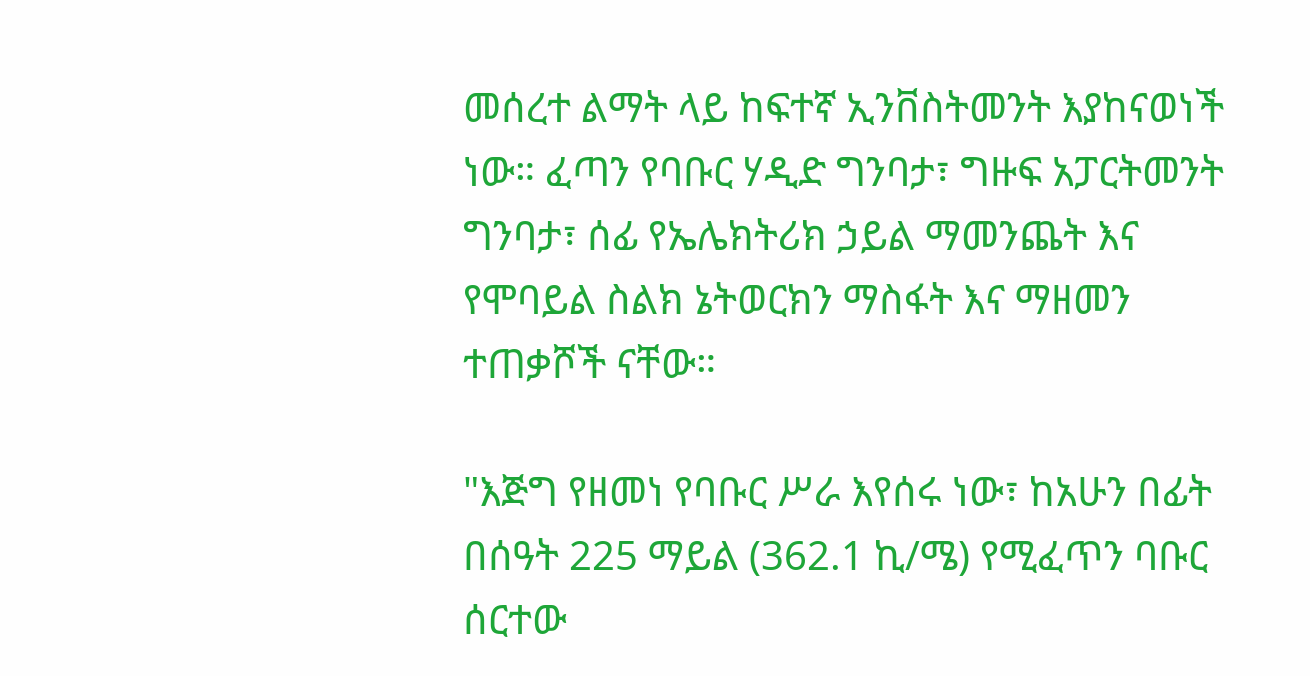መሰረተ ልማት ላይ ከፍተኛ ኢንቨስትመንት እያከናወነች ነው። ፈጣን የባቡር ሃዲድ ግንባታ፣ ግዙፍ አፓርትመንት ግንባታ፣ ሰፊ የኤሌክትሪክ ኃይል ማመንጨት እና የሞባይል ስልክ ኔትወርክን ማስፋት እና ማዘመን ተጠቃሾች ናቸው።

"እጅግ የዘመነ የባቡር ሥራ እየሰሩ ነው፣ ከአሁን በፊት በሰዓት 225 ማይል (362.1 ኪ/ሜ) የሚፈጥን ባቡር ሰርተው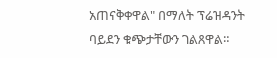አጠናቅቀዋል" በማለት ፕሬዝዳንት ባይደን ቁጭታቸውን ገልጸዋል።